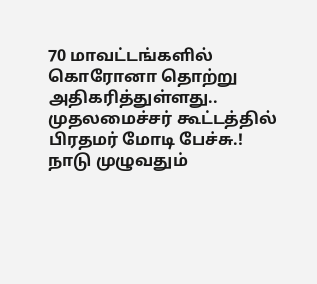70 மாவட்டங்களில் கொரோனா தொற்று அதிகரித்துள்ளது.. முதலமைச்சர் கூட்டத்தில் பிரதமர் மோடி பேச்சு.!
நாடு முழுவதும்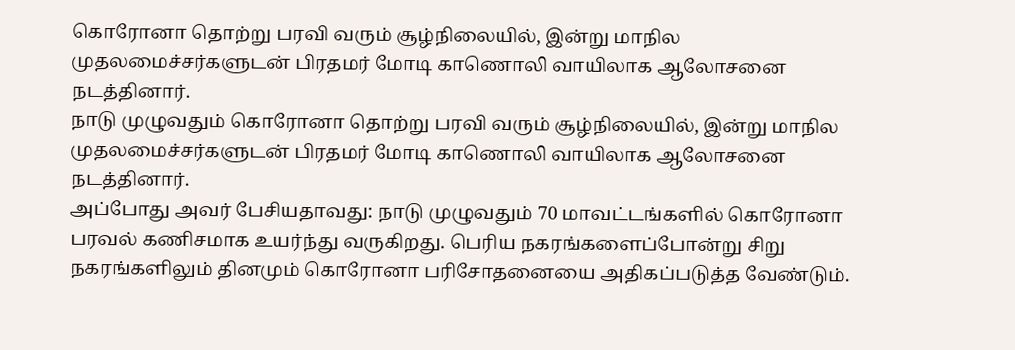கொரோனா தொற்று பரவி வரும் சூழ்நிலையில், இன்று மாநில முதலமைச்சர்களுடன் பிரதமர் மோடி காணொலி வாயிலாக ஆலோசனை நடத்தினார்.
நாடு முழுவதும் கொரோனா தொற்று பரவி வரும் சூழ்நிலையில், இன்று மாநில முதலமைச்சர்களுடன் பிரதமர் மோடி காணொலி வாயிலாக ஆலோசனை நடத்தினார்.
அப்போது அவர் பேசியதாவது: நாடு முழுவதும் 70 மாவட்டங்களில் கொரோனா பரவல் கணிசமாக உயர்ந்து வருகிறது. பெரிய நகரங்களைப்போன்று சிறு நகரங்களிலும் தினமும் கொரோனா பரிசோதனையை அதிகப்படுத்த வேண்டும்.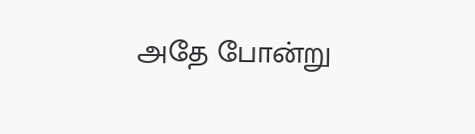அதே போன்று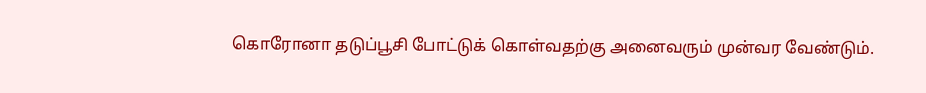கொரோனா தடுப்பூசி போட்டுக் கொள்வதற்கு அனைவரும் முன்வர வேண்டும்.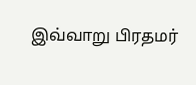இவ்வாறு பிரதமர்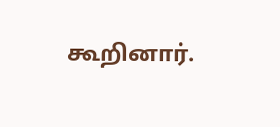கூறினார்.